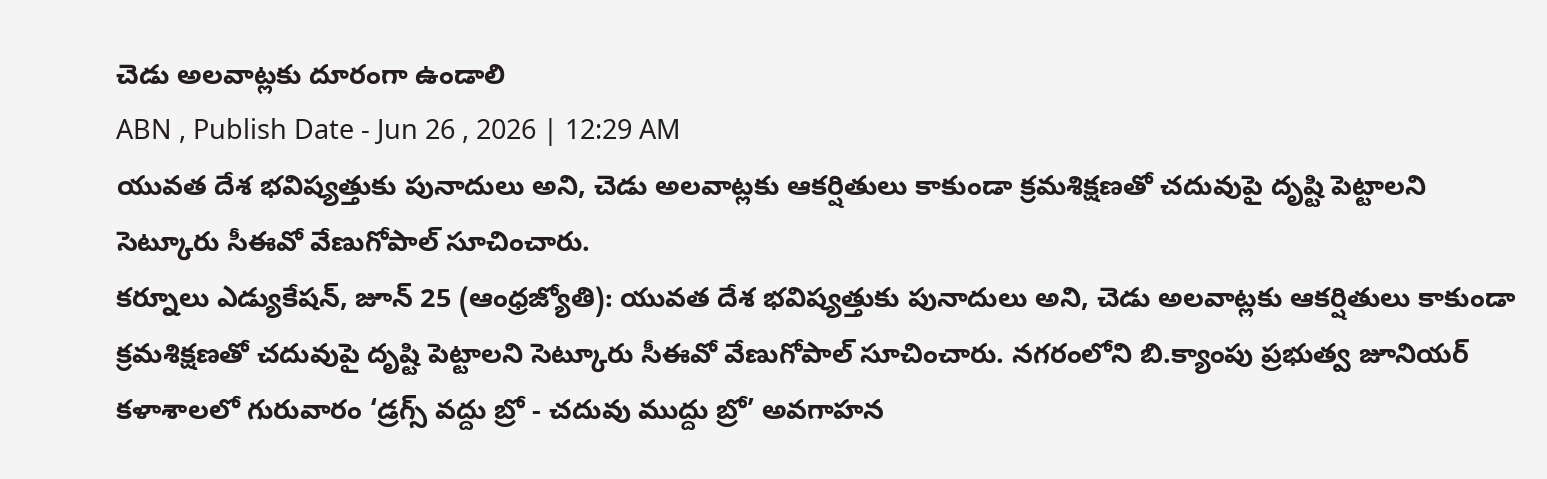చెడు అలవాట్లకు దూరంగా ఉండాలి
ABN , Publish Date - Jun 26 , 2026 | 12:29 AM
యువత దేశ భవిష్యత్తుకు పునాదులు అని, చెడు అలవాట్లకు ఆకర్షితులు కాకుండా క్రమశిక్షణతో చదువుపై దృష్టి పెట్టాలని సెట్కూరు సీఈవో వేణుగోపాల్ సూచించారు.
కర్నూలు ఎడ్యుకేషన్, జూన్ 25 (ఆంధ్రజ్యోతి): యువత దేశ భవిష్యత్తుకు పునాదులు అని, చెడు అలవాట్లకు ఆకర్షితులు కాకుండా క్రమశిక్షణతో చదువుపై దృష్టి పెట్టాలని సెట్కూరు సీఈవో వేణుగోపాల్ సూచించారు. నగరంలోని బి.క్యాంపు ప్రభుత్వ జూనియర్ కళాశాలలో గురువారం ‘డ్రగ్స్ వద్దు బ్రో - చదువు ముద్దు బ్రో’ అవగాహన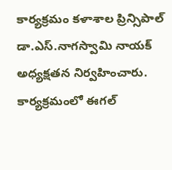కార్యక్రమం కళాశాల ప్రిన్సిపాల్ డా.ఎస్.నాగస్వామి నాయక్ అధ్యక్షతన నిర్వహించారు. కార్యక్రమంలో ఈగల్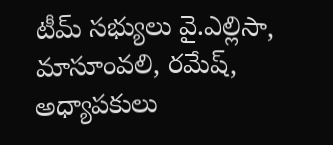టీమ్ సభ్యులు వై.ఎల్లిసా, మాసూంవలి, రమేష్, అధ్యాపకులు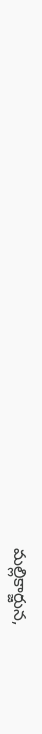మల్లికార్జున,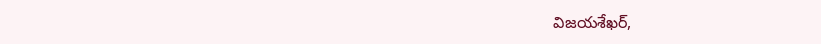విజయశేఖర్,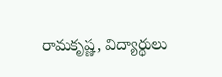రామకృష్ణ, విద్యార్థులు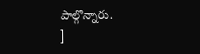పాల్గొన్నారు.
]